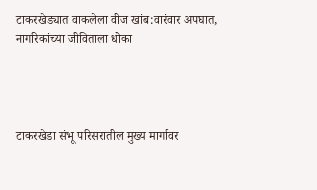टाकरखेड्यात वाकलेला वीज खांब:वारंवार अपघात, नागरिकांच्या जीविताला धोका




टाकरखेडा संभू परिसरातील मुख्य मार्गावर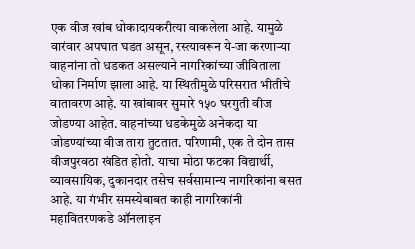एक वीज खांब धोकादायकरीत्या वाकलेला आहे. यामुळे वारंवार अपघात घडत असून, रस्त्यावरून ये-जा करणाऱ्या वाहनांना तो धडकत असल्याने नागरिकांच्या जीविताला धोका निर्माण झाला आहे. या स्थितीमुळे परिसरात भीतीचे वातावरण आहे. या खांबावर सुमारे १५० घरगुती वीज जोडण्या आहेत. वाहनांच्या धडकेमुळे अनेकदा या जोडण्यांच्या वीज तारा तुटतात. परिणामी, एक ते दोन तास वीजपुरवठा खंडित होतो. याचा मोठा फटका विद्यार्थी, व्यावसायिक, दुकानदार तसेच सर्वसामान्य नागरिकांना बसत आहे. या गंभीर समस्येबाबत काही नागरिकांनी महावितरणकडे ऑनलाइन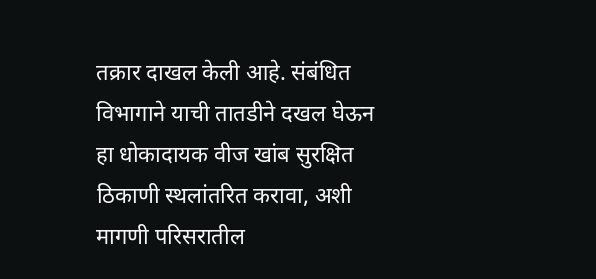तक्रार दाखल केली आहे. संबंधित विभागाने याची तातडीने दखल घेऊन हा धोकादायक वीज खांब सुरक्षित ठिकाणी स्थलांतरित करावा, अशी मागणी परिसरातील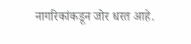नागरिकांकडून जोर धरत आहे.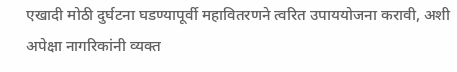एखादी मोठी दुर्घटना घडण्यापूर्वी महावितरणने त्वरित उपाययोजना करावी, अशी अपेक्षा नागरिकांनी व्यक्त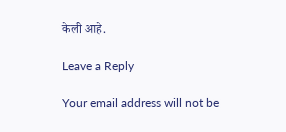केली आहे.

Leave a Reply

Your email address will not be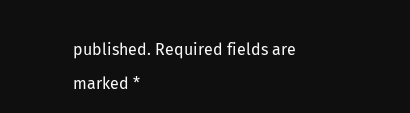published. Required fields are marked *